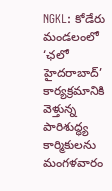NGKL: కోడేరు మండలంలో ‘ఛలో హైదరాబాద్’ కార్యక్రమానికి వెళ్తున్న పారిశుద్ధ్య కార్మికులను మంగళవారం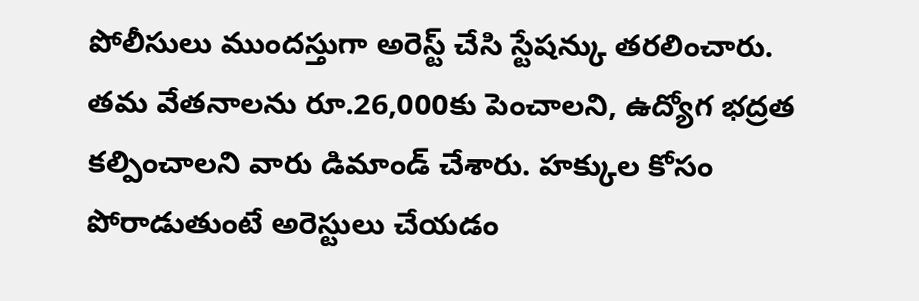పోలీసులు ముందస్తుగా అరెస్ట్ చేసి స్టేషన్కు తరలించారు. తమ వేతనాలను రూ.26,000కు పెంచాలని, ఉద్యోగ భద్రత కల్పించాలని వారు డిమాండ్ చేశారు. హక్కుల కోసం పోరాడుతుంటే అరెస్టులు చేయడం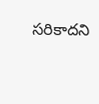సరికాదని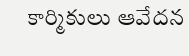కార్మికులు ఆవేదన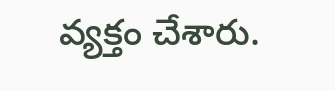వ్యక్తం చేశారు.